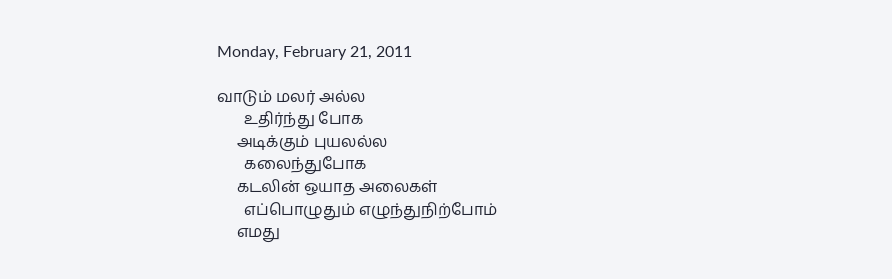Monday, February 21, 2011

வாடும் மலர் அல்ல
       உதிர்ந்து போக
     அடிக்கும் புயலல்ல
       கலைந்துபோக
     கடலின் ஒயாத அலைகள்
       எப்பொழுதும் எழுந்துநிற்போம்
     எமது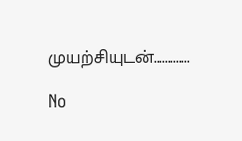முயற்சியுடன்.............

No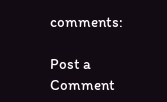comments:

Post a Comment